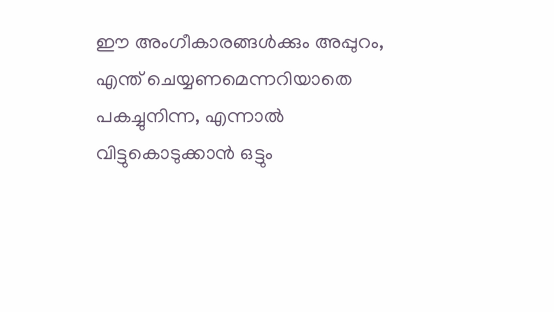ഈ അംഗീകാരങ്ങൾക്കും അപ്പുറം, എന്ത് ചെയ്യണമെന്നറിയാതെ പകച്ചുനിന്ന, എന്നാൽ വിട്ടുകൊടുക്കാൻ ഒട്ടും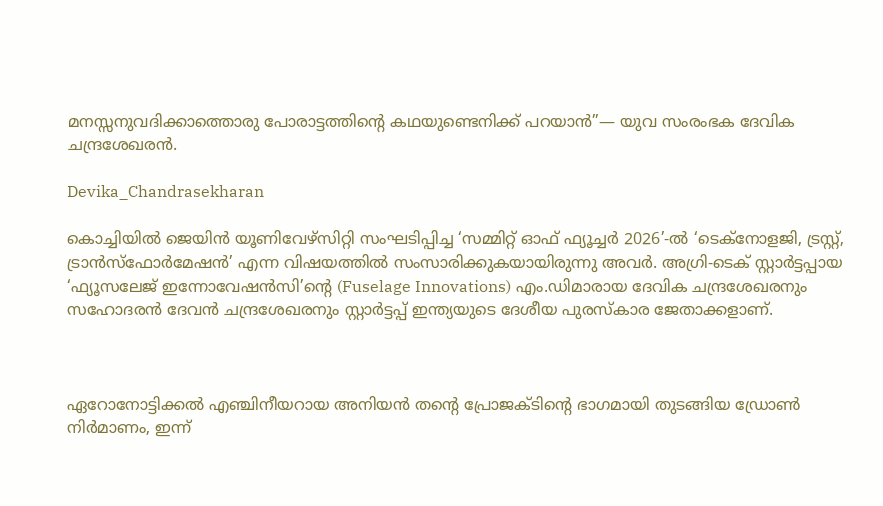മനസ്സനുവദിക്കാത്തൊരു പോരാട്ടത്തിന്റെ കഥയുണ്ടെനിക്ക് പറയാൻ”— യുവ സംരംഭക ദേവിക ചന്ദ്രശേഖരൻ.

Devika_Chandrasekharan

കൊച്ചിയിൽ ജെയിൻ യൂണിവേഴ്‌സിറ്റി സംഘടിപ്പിച്ച ‘സമ്മിറ്റ് ഓഫ് ഫ്യൂച്ചർ 2026’-ൽ ‘ടെക്നോളജി, ട്രസ്റ്റ്, ട്രാൻസ്ഫോർമേഷൻ’ എന്ന വിഷയത്തിൽ സംസാരിക്കുകയായിരുന്നു അവർ. അഗ്രി-ടെക് സ്റ്റാർട്ടപ്പായ ‘ഫ്യൂസലേജ് ഇന്നോവേഷൻസി’ന്റെ (Fuselage Innovations) എം.ഡിമാരായ ദേവിക ചന്ദ്രശേഖരനും സഹോദരൻ ദേവൻ ചന്ദ്രശേഖരനും സ്റ്റാർട്ടപ്പ് ഇന്ത്യയുടെ ദേശീയ പുരസ്കാര ജേതാക്കളാണ്.



ഏറോനോട്ടിക്കൽ എഞ്ചിനീയറായ അനിയൻ തന്റെ പ്രോജക്ടിന്റെ ഭാഗമായി തുടങ്ങിയ ഡ്രോൺ നിർമാണം, ഇന്ന്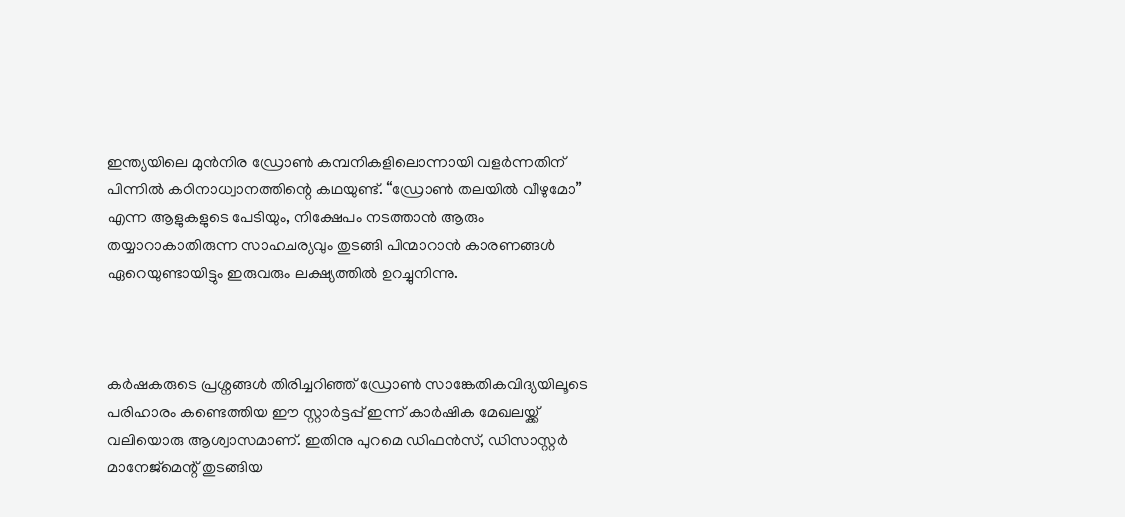ഇന്ത്യയിലെ മുൻനിര ഡ്രോൺ കമ്പനികളിലൊന്നായി വളർന്നതിന് പിന്നിൽ കഠിനാധ്വാനത്തിന്റെ കഥയുണ്ട്. “ഡ്രോൺ തലയിൽ വീഴുമോ” എന്ന ആളുകളുടെ പേടിയും, നിക്ഷേപം നടത്താൻ ആരും തയ്യാറാകാതിരുന്ന സാഹചര്യവും തുടങ്ങി പിന്മാറാൻ കാരണങ്ങൾ ഏറെയുണ്ടായിട്ടും ഇരുവരും ലക്ഷ്യത്തിൽ ഉറച്ചുനിന്നു.



കർഷകരുടെ പ്രശ്നങ്ങൾ തിരിച്ചറിഞ്ഞ് ഡ്രോൺ സാങ്കേതികവിദ്യയിലൂടെ പരിഹാരം കണ്ടെത്തിയ ഈ സ്റ്റാർട്ടപ്പ് ഇന്ന് കാർഷിക മേഖലയ്ക്ക് വലിയൊരു ആശ്വാസമാണ്. ഇതിനു പുറമെ ഡിഫൻസ്, ഡിസാസ്റ്റർ മാനേജ്‌മെന്റ് തുടങ്ങിയ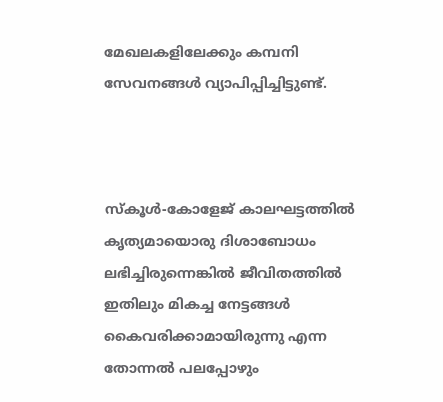മേഖലകളിലേക്കും കമ്പനി സേവനങ്ങൾ വ്യാപിപ്പിച്ചിട്ടുണ്ട്.



സ്കൂൾ-കോളേജ് കാലഘട്ടത്തിൽ കൃത്യമായൊരു ദിശാബോധം ലഭിച്ചിരുന്നെങ്കിൽ ജീവിതത്തിൽ ഇതിലും മികച്ച നേട്ടങ്ങൾ കൈവരിക്കാമായിരുന്നു എന്ന തോന്നൽ പലപ്പോഴും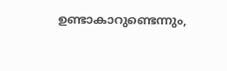ഉണ്ടാകാറുണ്ടെന്നും,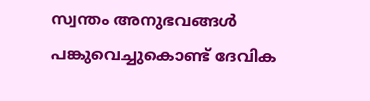സ്വന്തം അനുഭവങ്ങൾ പങ്കുവെച്ചുകൊണ്ട് ദേവിക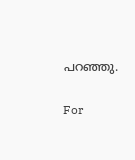പറഞ്ഞു.

For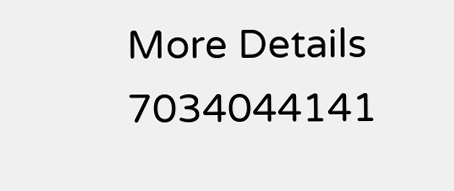More Details  7034044141